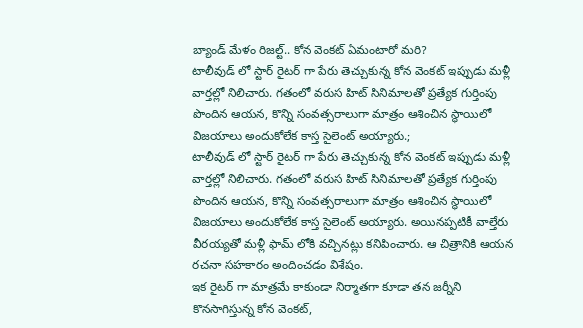బ్యాండ్ మేళం రిజల్ట్.. కోన వెంకట్ ఏమంటారో మరి?
టాలీవుడ్ లో స్టార్ రైటర్ గా పేరు తెచ్చుకున్న కోన వెంకట్ ఇప్పుడు మళ్లీ వార్తల్లో నిలిచారు. గతంలో వరుస హిట్ సినిమాలతో ప్రత్యేక గుర్తింపు పొందిన ఆయన, కొన్ని సంవత్సరాలుగా మాత్రం ఆశించిన స్థాయిలో విజయాలు అందుకోలేక కాస్త సైలెంట్ అయ్యారు.;
టాలీవుడ్ లో స్టార్ రైటర్ గా పేరు తెచ్చుకున్న కోన వెంకట్ ఇప్పుడు మళ్లీ వార్తల్లో నిలిచారు. గతంలో వరుస హిట్ సినిమాలతో ప్రత్యేక గుర్తింపు పొందిన ఆయన, కొన్ని సంవత్సరాలుగా మాత్రం ఆశించిన స్థాయిలో విజయాలు అందుకోలేక కాస్త సైలెంట్ అయ్యారు. అయినప్పటికీ వాల్తేరు వీరయ్యతో మళ్లీ ఫామ్ లోకి వచ్చినట్లు కనిపించారు. ఆ చిత్రానికి ఆయన రచనా సహకారం అందించడం విశేషం.
ఇక రైటర్ గా మాత్రమే కాకుండా నిర్మాతగా కూడా తన జర్నీని కొనసాగిస్తున్న కోన వెంకట్,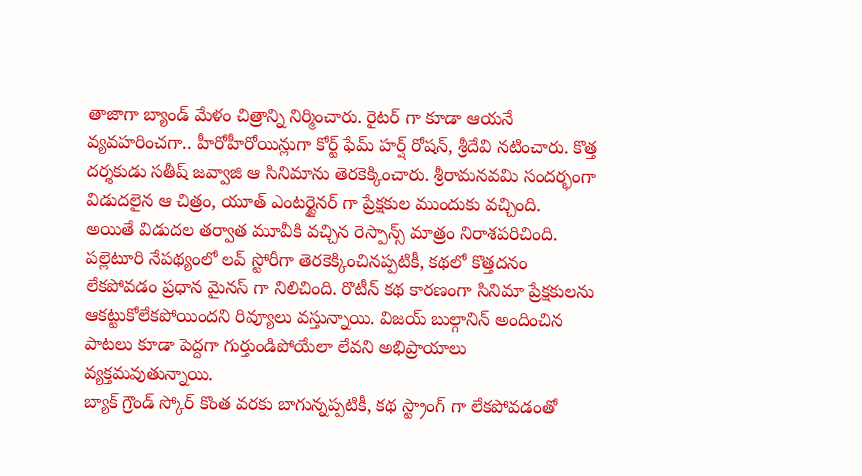తాజాగా బ్యాండ్ మేళం చిత్రాన్ని నిర్మించారు. రైటర్ గా కూడా ఆయనే వ్యవహరించగా.. హీరోహీరోయిన్లుగా కోర్ట్ ఫేమ్ హర్ష్ రోషన్, శ్రీదేవి నటించారు. కొత్త దర్శకుడు సతీష్ జవ్వాజి ఆ సినిమాను తెరకెక్కించారు. శ్రీరామనవమి సందర్భంగా విడుదలైన ఆ చిత్రం, యూత్ ఎంటర్టైనర్ గా ప్రేక్షకుల ముందుకు వచ్చింది.
అయితే విడుదల తర్వాత మూవీకి వచ్చిన రెస్పాన్స్ మాత్రం నిరాశపరిచింది. పల్లెటూరి నేపథ్యంలో లవ్ స్టోరీగా తెరకెక్కించినప్పటికీ, కథలో కొత్తదనం లేకపోవడం ప్రధాన మైనస్ గా నిలిచింది. రొటీన్ కథ కారణంగా సినిమా ప్రేక్షకులను ఆకట్టుకోలేకపోయిందని రివ్యూలు వస్తున్నాయి. విజయ్ బుల్గానిన్ అందించిన పాటలు కూడా పెద్దగా గుర్తుండిపోయేలా లేవని అభిప్రాయాలు వ్యక్తమవుతున్నాయి.
బ్యాక్ గ్రౌండ్ స్కోర్ కొంత వరకు బాగున్నప్పటికీ, కథ స్ట్రాంగ్ గా లేకపోవడంతో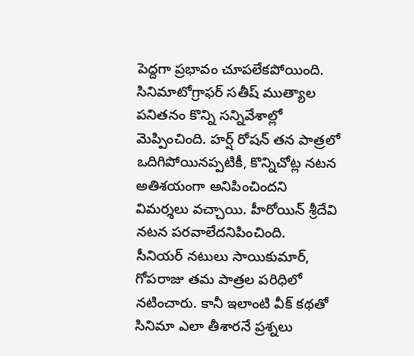పెద్దగా ప్రభావం చూపలేకపోయింది. సినిమాటోగ్రాఫర్ సతీష్ ముత్యాల పనితనం కొన్ని సన్నివేశాల్లో మెప్పించింది. హర్ష్ రోషన్ తన పాత్రలో ఒదిగిపోయినప్పటికీ, కొన్నిచోట్ల నటన అతిశయంగా అనిపించిందని విమర్శలు వచ్చాయి. హీరోయిన్ శ్రీదేవి నటన పరవాలేదనిపించింది.
సీనియర్ నటులు సాయికుమార్, గోపరాజు తమ పాత్రల పరిధిలో నటించారు. కానీ ఇలాంటి వీక్ కథతో సినిమా ఎలా తీశారనే ప్రశ్నలు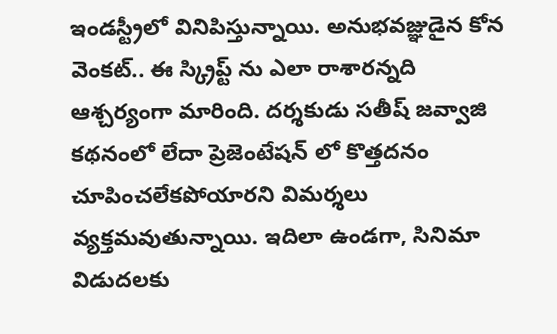ఇండస్ట్రీలో వినిపిస్తున్నాయి. అనుభవజ్ఞుడైన కోన వెంకట్.. ఈ స్క్రిప్ట్ ను ఎలా రాశారన్నది ఆశ్చర్యంగా మారింది. దర్శకుడు సతీష్ జవ్వాజి కథనంలో లేదా ప్రెజెంటేషన్ లో కొత్తదనం చూపించలేకపోయారని విమర్శలు వ్యక్తమవుతున్నాయి. ఇదిలా ఉండగా, సినిమా విడుదలకు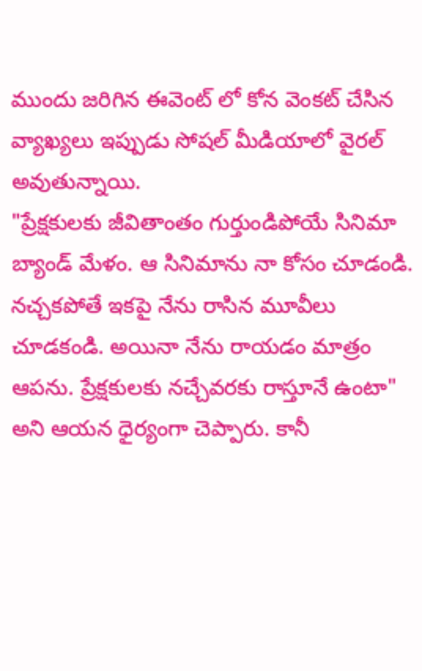ముందు జరిగిన ఈవెంట్ లో కోన వెంకట్ చేసిన వ్యాఖ్యలు ఇప్పుడు సోషల్ మీడియాలో వైరల్ అవుతున్నాయి.
"ప్రేక్షకులకు జీవితాంతం గుర్తుండిపోయే సినిమా బ్యాండ్ మేళం. ఆ సినిమాను నా కోసం చూడండి. నచ్చకపోతే ఇకపై నేను రాసిన మూవీలు చూడకండి. అయినా నేను రాయడం మాత్రం ఆపను. ప్రేక్షకులకు నచ్చేవరకు రాస్తూనే ఉంటా" అని ఆయన ధైర్యంగా చెప్పారు. కానీ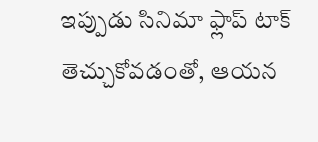ఇప్పుడు సినిమా ఫ్లాప్ టాక్ తెచ్చుకోవడంతో, ఆయన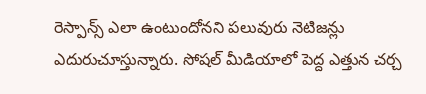రెస్పాన్స్ ఎలా ఉంటుందోనని పలువురు నెటిజన్లు ఎదురుచూస్తున్నారు. సోషల్ మీడియాలో పెద్ద ఎత్తున చర్చ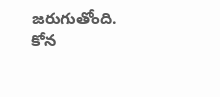జరుగుతోంది. కోన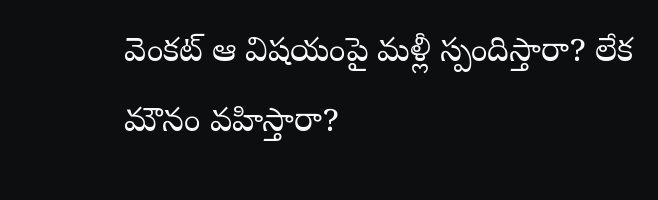వెంకట్ ఆ విషయంపై మళ్లీ స్పందిస్తారా? లేక మౌనం వహిస్తారా?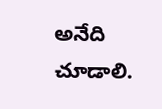అనేది చూడాలి.